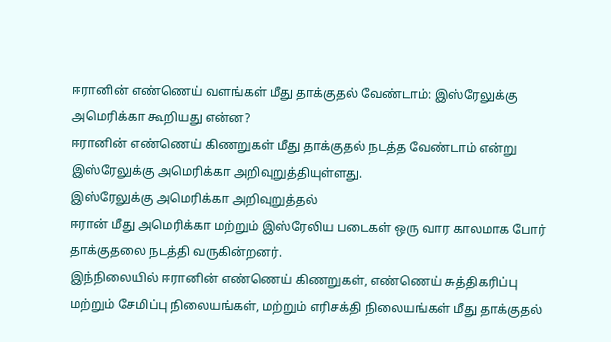ஈரானின் எண்ணெய் வளங்கள் மீது தாக்குதல் வேண்டாம்: இஸ்ரேலுக்கு அமெரிக்கா கூறியது என்ன?
ஈரானின் எண்ணெய் கிணறுகள் மீது தாக்குதல் நடத்த வேண்டாம் என்று இஸ்ரேலுக்கு அமெரிக்கா அறிவுறுத்தியுள்ளது.
இஸ்ரேலுக்கு அமெரிக்கா அறிவுறுத்தல்
ஈரான் மீது அமெரிக்கா மற்றும் இஸ்ரேலிய படைகள் ஒரு வார காலமாக போர் தாக்குதலை நடத்தி வருகின்றனர்.
இந்நிலையில் ஈரானின் எண்ணெய் கிணறுகள், எண்ணெய் சுத்திகரிப்பு மற்றும் சேமிப்பு நிலையங்கள், மற்றும் எரிசக்தி நிலையங்கள் மீது தாக்குதல்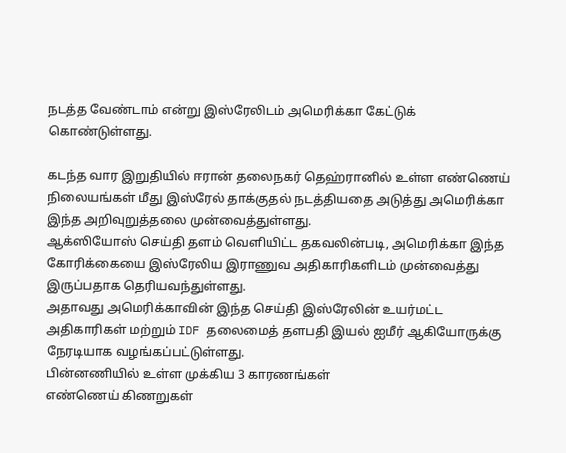நடத்த வேண்டாம் என்று இஸ்ரேலிடம் அமெரிக்கா கேட்டுக் கொண்டுள்ளது.

கடந்த வார இறுதியில் ஈரான் தலைநகர் தெஹ்ரானில் உள்ள எண்ணெய் நிலையங்கள் மீது இஸ்ரேல் தாக்குதல் நடத்தியதை அடுத்து அமெரிக்கா இந்த அறிவுறுத்தலை முன்வைத்துள்ளது.
ஆக்ஸியோஸ் செய்தி தளம் வெளியிட்ட தகவலின்படி, அமெரிக்கா இந்த கோரிக்கையை இஸ்ரேலிய இராணுவ அதிகாரிகளிடம் முன்வைத்து இருப்பதாக தெரியவந்துள்ளது.
அதாவது அமெரிக்காவின் இந்த செய்தி இஸ்ரேலின் உயர்மட்ட அதிகாரிகள் மற்றும் IDF தலைமைத் தளபதி இயல் ஐமீர் ஆகியோருக்கு நேரடியாக வழங்கப்பட்டுள்ளது.
பின்னணியில் உள்ள முக்கிய 3 காரணங்கள்
எண்ணெய் கிணறுகள்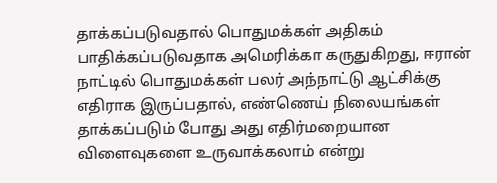தாக்கப்படுவதால் பொதுமக்கள் அதிகம் பாதிக்கப்படுவதாக அமெரிக்கா கருதுகிறது, ஈரான் நாட்டில் பொதுமக்கள் பலர் அந்நாட்டு ஆட்சிக்கு எதிராக இருப்பதால், எண்ணெய் நிலையங்கள் தாக்கப்படும் போது அது எதிர்மறையான விளைவுகளை உருவாக்கலாம் என்று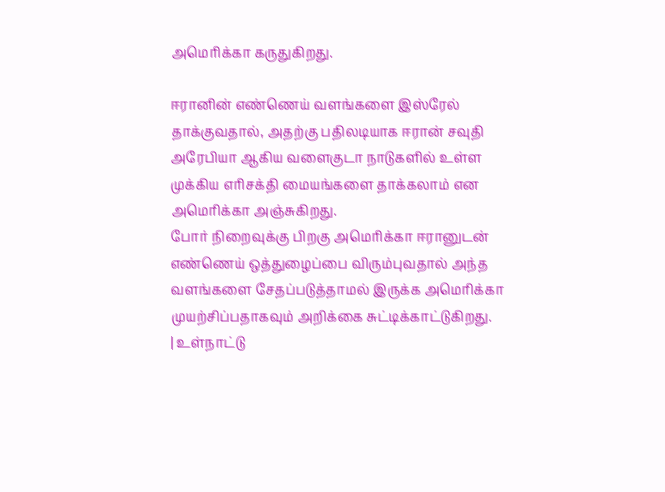அமெரிக்கா கருதுகிறது.

ஈரானின் எண்ணெய் வளங்களை இஸ்ரேல் தாக்குவதால், அதற்கு பதிலடியாக ஈரான் சவுதி அரேபியா ஆகிய வளைகுடா நாடுகளில் உள்ள முக்கிய எரிசக்தி மையங்களை தாக்கலாம் என அமெரிக்கா அஞ்சுகிறது.
போர் நிறைவுக்கு பிறகு அமெரிக்கா ஈரானுடன் எண்ணெய் ஒத்துழைப்பை விரும்புவதால் அந்த வளங்களை சேதப்படுத்தாமல் இருக்க அமெரிக்கா முயற்சிப்பதாகவும் அறிக்கை சுட்டிக்காட்டுகிறது.
| உள்நாட்டு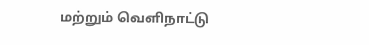மற்றும் வெளிநாட்டு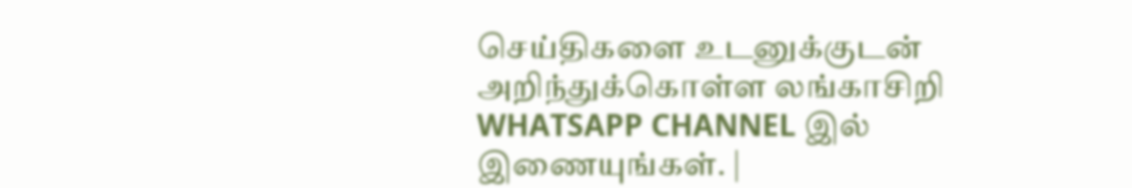செய்திகளை உடனுக்குடன் அறிந்துக்கொள்ள லங்காசிறி WHATSAPP CHANNEL இல் இணையுங்கள். |